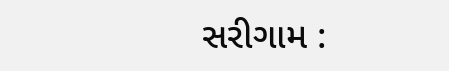સરીગામ :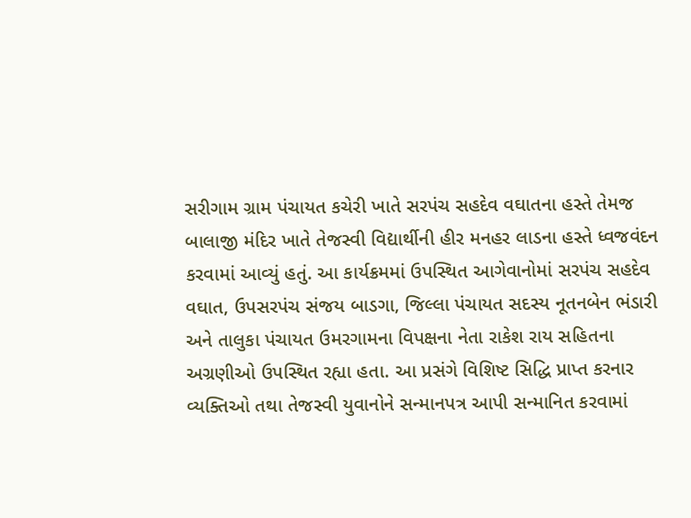સરીગામ ગ્રામ પંચાયત કચેરી ખાતે સરપંચ સહદેવ વઘાતના હસ્તે તેમજ બાલાજી મંદિર ખાતે તેજસ્વી વિદ્યાર્થીની હીર મનહર લાડના હસ્તે ધ્વજવંદન કરવામાં આવ્યું હતું. આ કાર્યક્રમમાં ઉપસ્થિત આગેવાનોમાં સરપંચ સહદેવ વઘાત, ઉપસરપંચ સંજય બાડગા, જિલ્લા પંચાયત સદસ્ય નૂતનબેન ભંડારી અને તાલુકા પંચાયત ઉમરગામના વિપક્ષના નેતા રાકેશ રાય સહિતના અગ્રણીઓ ઉપસ્થિત રહ્યા હતા. આ પ્રસંગે વિશિષ્ટ સિદ્ધિ પ્રાપ્ત કરનાર વ્યક્તિઓ તથા તેજસ્વી યુવાનોને સન્માનપત્ર આપી સન્માનિત કરવામાં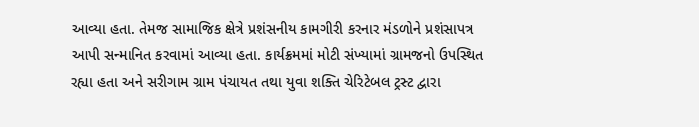આવ્યા હતા. તેમજ સામાજિક ક્ષેત્રે પ્રશંસનીય કામગીરી કરનાર મંડળોને પ્રશંસાપત્ર આપી સન્માનિત કરવામાં આવ્યા હતા. કાર્યક્રમમાં મોટી સંખ્યામાં ગ્રામજનો ઉપસ્થિત રહ્યા હતા અને સરીગામ ગ્રામ પંચાયત તથા યુવા શક્તિ ચેરિટેબલ ટ્રસ્ટ દ્વારા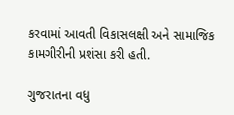કરવામાં આવતી વિકાસલક્ષી અને સામાજિક કામગીરીની પ્રશંસા કરી હતી.

ગુજરાતના વધુ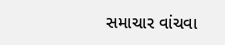સમાચાર વાંચવા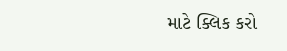માટે ક્લિક કરો